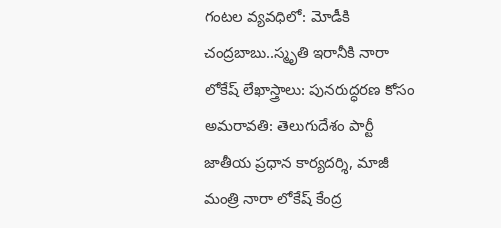గంటల వ్యవధిలో: మోడీకి చంద్రబాబు..స్మృతి ఇరానీకి నారా లోకేష్ లేఖాస్త్రాలు: పునరుద్ధరణ కోసం
అమరావతి: తెలుగుదేశం పార్టీ జాతీయ ప్రధాన కార్యదర్శి, మాజీ మంత్రి నారా లోకేష్ కేంద్ర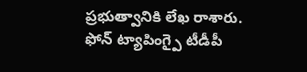ప్రభుత్వానికి లేఖ రాశారు. ఫోన్ ట్యాపింగ్పై టీడీపీ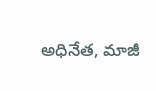అధినేత, మాజీ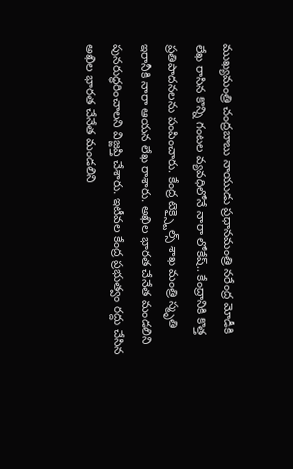ముఖ్యమంత్రి చంద్రబాబు నాయుడు ప్రధానమంత్రి నరేంద్ర మోడీకి లేఖ రాసిన కొన్ని గంటల వ్యవధిలోనే నారా లోకేష్.. కేంద్రానికి కొత్త ప్రతిపాదనలను పంపించారు. కేంద్ర టెక్స్టైల్స్ శాఖ మంత్రి స్మృతి ఇరానీకి నారా ఆయన లేఖ రాశారు. అఖిల భారత చేనేత మండలిని పునరుద్ధరించాలని విజ్ఙప్తి చేశారు. ఇటీవల కేంద్ర ప్రభుత్వం రద్దు చేసిన అఖిల భారత చేనేత మండలిని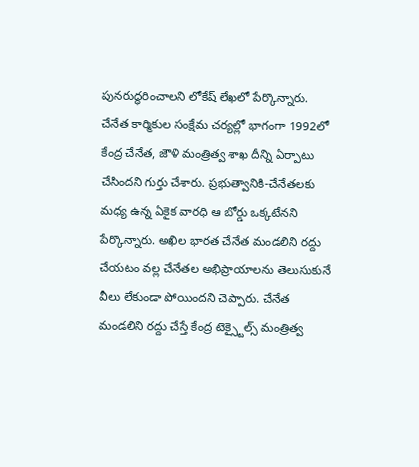పునరుద్ధరించాలని లోకేష్ లేఖలో పేర్కొన్నారు.
చేనేత కార్మికుల సంక్షేమ చర్యల్లో భాగంగా 1992లో కేంద్ర చేనేత, జౌళి మంత్రిత్వ శాఖ దీన్ని ఏర్పాటు చేసిందని గుర్తు చేశారు. ప్రభుత్వానికి-చేనేతలకు మధ్య ఉన్న ఏకైక వారధి ఆ బోర్డు ఒక్కటేనని పేర్కొన్నారు. అఖిల భారత చేనేత మండలిని రద్దు చేయటం వల్ల చేనేతల అభిప్రాయాలను తెలుసుకునే వీలు లేకుండా పోయిందని చెప్పారు. చేనేత మండలిని రద్దు చేస్తే కేంద్ర టెక్స్టైల్స్ మంత్రిత్వ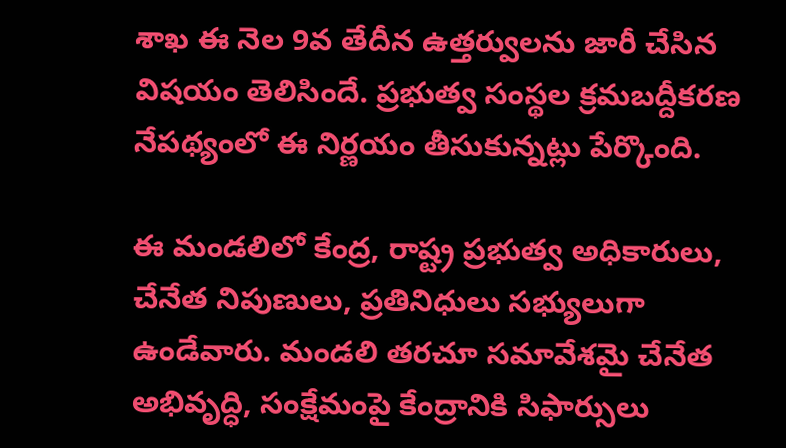శాఖ ఈ నెల 9వ తేదీన ఉత్తర్వులను జారీ చేసిన విషయం తెలిసిందే. ప్రభుత్వ సంస్థల క్రమబద్దీకరణ నేపథ్యంలో ఈ నిర్ణయం తీసుకున్నట్లు పేర్కొంది.

ఈ మండలిలో కేంద్ర, రాష్ట్ర ప్రభుత్వ అధికారులు, చేనేత నిపుణులు, ప్రతినిధులు సభ్యులుగా ఉండేవారు. మండలి తరచూ సమావేశమై చేనేత అభివృద్ధి, సంక్షేమంపై కేంద్రానికి సిఫార్సులు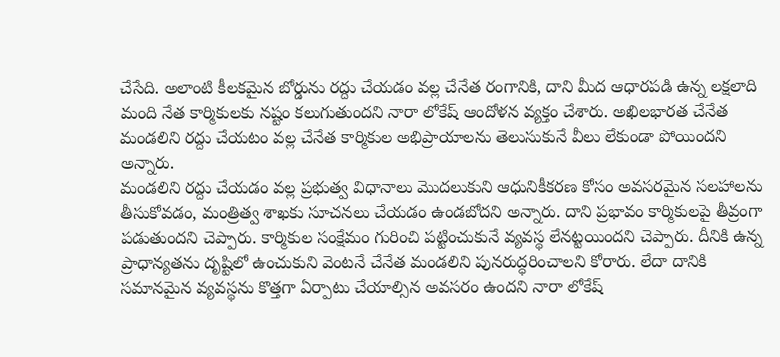చేసేది. అలాంటి కీలకమైన బోర్డును రద్దు చేయడం వల్ల చేనేత రంగానికి, దాని మీద ఆధారపడి ఉన్న లక్షలాది మంది నేత కార్మికులకు నష్టం కలుగుతుందని నారా లోకేష్ ఆందోళన వ్యక్తం చేశారు. అఖిలభారత చేనేత మండలిని రద్దు చేయటం వల్ల చేనేత కార్మికుల అభిప్రాయాలను తెలుసుకునే వీలు లేకుండా పోయిందని అన్నారు.
మండలిని రద్దు చేయడం వల్ల ప్రభుత్వ విధానాలు మొదలుకుని ఆధునికీకరణ కోసం అవసరమైన సలహాలను తీసుకోవడం, మంత్రిత్వ శాఖకు సూచనలు చేయడం ఉండబోదని అన్నారు. దాని ప్రభావం కార్మికులపై తీవ్రంగా పడుతుందని చెప్పారు. కార్మికుల సంక్షేమం గురించి పట్టించుకునే వ్యవస్థ లేనట్టయిందని చెప్పారు. దీనికి ఉన్న ప్రాధాన్యతను దృష్టిలో ఉంచుకుని వెంటనే చేనేత మండలిని పునరుద్ధరించాలని కోరారు. లేదా దానికి సమానమైన వ్యవస్థను కొత్తగా ఏర్పాటు చేయాల్సిన అవసరం ఉందని నారా లోకేష్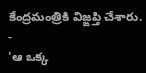కేంద్రమంత్రికి విజ్ఙప్తి చేశారు.
-
'ఆ ఒక్క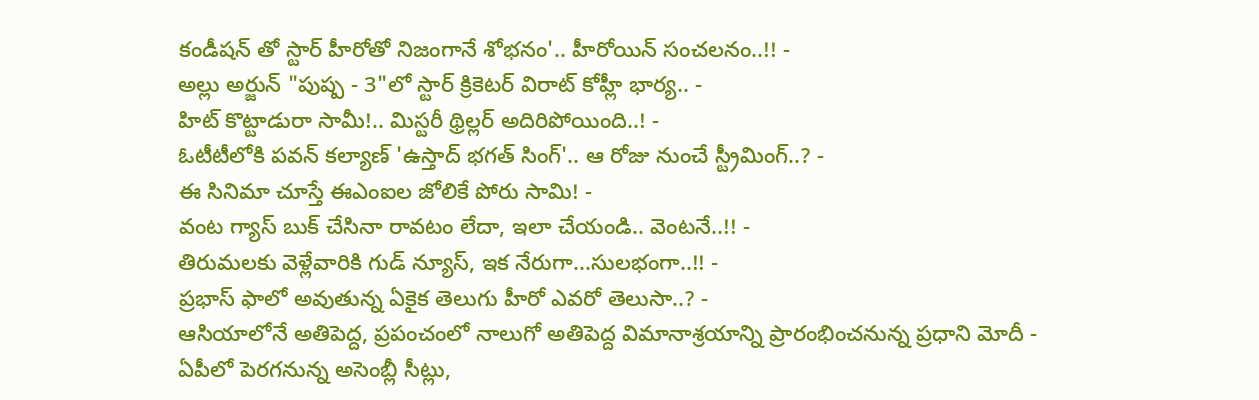కండీషన్ తో స్టార్ హీరోతో నిజంగానే శోభనం'.. హీరోయిన్ సంచలనం..!! -
అల్లు అర్జున్ "పుష్ప - 3"లో స్టార్ క్రికెటర్ విరాట్ కోహ్లీ భార్య.. -
హిట్ కొట్టాడురా సామీ!.. మిస్టరీ థ్రిల్లర్ అదిరిపోయింది..! -
ఓటీటీలోకి పవన్ కల్యాణ్ 'ఉస్తాద్ భగత్ సింగ్'.. ఆ రోజు నుంచే స్ట్రీమింగ్..? -
ఈ సినిమా చూస్తే ఈఎంఐల జోలికే పోరు సామి! -
వంట గ్యాస్ బుక్ చేసినా రావటం లేదా, ఇలా చేయండి.. వెంటనే..!! -
తిరుమలకు వెళ్లేవారికి గుడ్ న్యూస్, ఇక నేరుగా...సులభంగా..!! -
ప్రభాస్ ఫాలో అవుతున్న ఏకైక తెలుగు హీరో ఎవరో తెలుసా..? -
ఆసియాలోనే అతిపెద్ద, ప్రపంచంలో నాలుగో అతిపెద్ద విమానాశ్రయాన్ని ప్రారంభించనున్న ప్రధాని మోదీ -
ఏపీలో పెరగనున్న అసెంబ్లీ సీట్లు,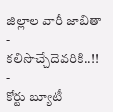జిల్లాల వారీ జాబితా - కలిసొచ్చేదెవరికి..!! -
కోర్టు బ్యూటీ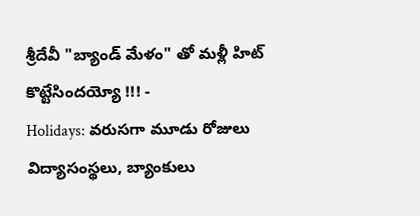శ్రీదేవీ "బ్యాండ్ మేళం" తో మళ్లీ హిట్ కొట్టేసిందయ్యో !!! -
Holidays: వరుసగా మూడు రోజులు విద్యాసంస్థలు, బ్యాంకులు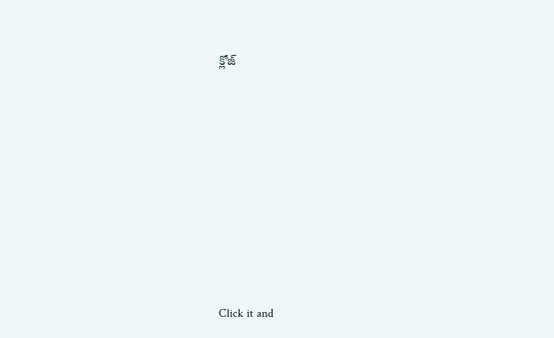క్లోజ్












Click it and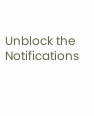Unblock the Notifications